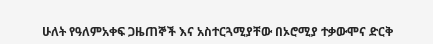ሁለት የዓለምአቀፍ ጋዜጠኞች እና አስተርጓሚያቸው በኦሮሚያ ተቃውሞና ድርቅ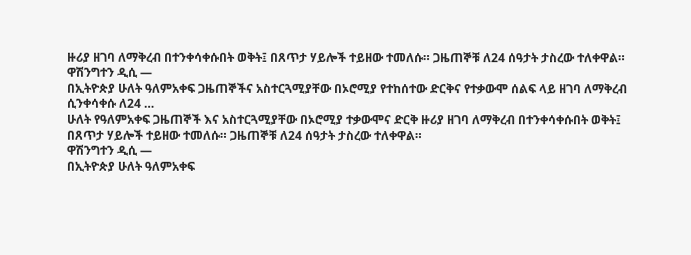ዙሪያ ዘገባ ለማቅረብ በተንቀሳቀሱበት ወቅት፤ በጸጥታ ሃይሎች ተይዘው ተመለሱ። ጋዜጠኞቹ ለ24 ሰዓታት ታስረው ተለቀዋል።
ዋሽንግተን ዲሲ —
በኢትዮጵያ ሁለት ዓለምአቀፍ ጋዜጠኞችና አስተርጓሚያቸው በኦሮሚያ የተከሰተው ድርቅና የተቃውሞ ሰልፍ ላይ ዘገባ ለማቅረብ ሲንቀሳቀሱ ለ24 …
ሁለት የዓለምአቀፍ ጋዜጠኞች እና አስተርጓሚያቸው በኦሮሚያ ተቃውሞና ድርቅ ዙሪያ ዘገባ ለማቅረብ በተንቀሳቀሱበት ወቅት፤ በጸጥታ ሃይሎች ተይዘው ተመለሱ። ጋዜጠኞቹ ለ24 ሰዓታት ታስረው ተለቀዋል።
ዋሽንግተን ዲሲ —
በኢትዮጵያ ሁለት ዓለምአቀፍ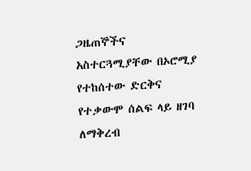ጋዜጠኞችና አስተርጓሚያቸው በኦሮሚያ የተከሰተው ድርቅና የተቃውሞ ሰልፍ ላይ ዘገባ ለማቅረብ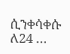ሲንቀሳቀሱ ለ24 …